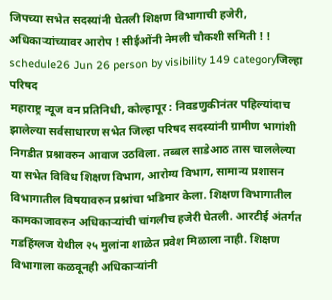जिपच्या सभेत सदस्यांनी घेतली शिक्षण विभागाची हजेरी, अधिकाऱ्यांच्यावर आरोप ! सीईओंनी नेमली चौकशी समिती ! !
schedule26 Jun 26 person by visibility 149 categoryजिल्हा परिषद
महाराष्ट्र न्यूज वन प्रतिनिधी, कोल्हापूर : निवडणुकीनंतर पहिल्यांदाच झालेल्या सर्वसाधारण सभेत जिल्हा परिषद सदस्यांनी ग्रामीण भागांशी निगडीत प्रश्नावरुन आवाज उठविला. तब्बल साडेआठ तास चाललेल्या या सभेत विविध शिक्षण विभाग, आरोग्य विभाग, सामान्य प्रशासन विभागातील विषयावरुन प्रश्नांचा भडिमार केला. शिक्षण विभागातील कामकाजावरुन अधिकाऱ्यांची चांगलीच हजेरी घेतली. आरटीई अंतर्गत गडहिंग्लज येथील २५ मुलांना शाळेत प्रवेश मिळाला नाही. शिक्षण विभागाला कळवूनही अधिकाऱ्यांनी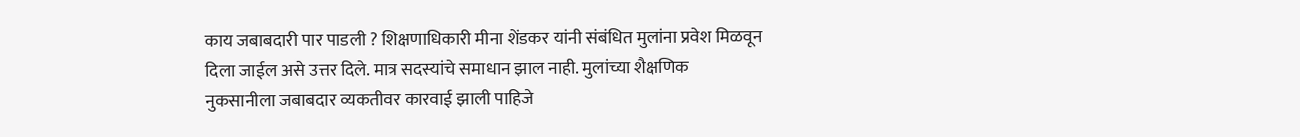काय जबाबदारी पार पाडली ? शिक्षणाधिकारी मीना शेंडकर यांनी संबंधित मुलांना प्रवेश मिळवून दिला जाईल असे उत्तर दिले. मात्र सदस्यांचे समाधान झाल नाही. मुलांच्या शैक्षणिक नुकसानीला जबाबदार व्यकतीवर कारवाई झाली पाहिजे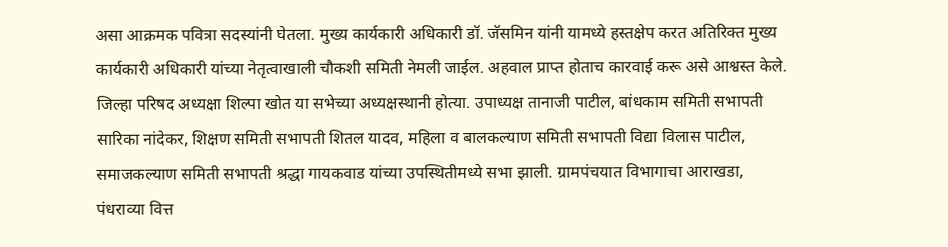असा आक्रमक पवित्रा सदस्यांनी घेतला. मुख्य कार्यकारी अधिकारी डॉ. जॅसमिन यांनी यामध्ये हस्तक्षेप करत अतिरिक्त मुख्य कार्यकारी अधिकारी यांच्या नेतृत्वाखाली चौकशी समिती नेमली जाईल. अहवाल प्राप्त होताच कारवाई करू असे आश्वस्त केले.
जिल्हा परिषद अध्यक्षा शिल्पा खोत या सभेच्या अध्यक्षस्थानी होत्या. उपाध्यक्ष तानाजी पाटील, बांधकाम समिती सभापती सारिका नांदेकर, शिक्षण समिती सभापती शितल यादव, महिला व बालकल्याण समिती सभापती विद्या विलास पाटील, समाजकल्याण समिती सभापती श्रद्धा गायकवाड यांच्या उपस्थितीमध्ये सभा झाली. ग्रामपंचयात विभागाचा आराखडा, पंधराव्या वित्त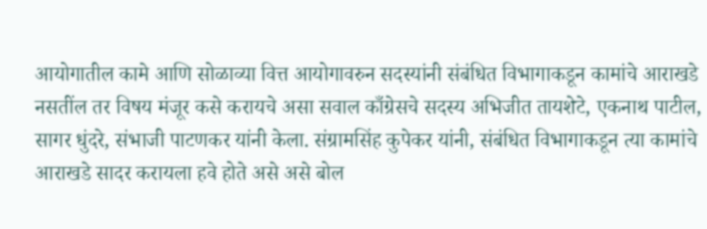आयोगातील कामे आणि सोळाव्या वित्त आयोगावरुन सदस्यांनी संबंधित विभागाकडून कामांचे आराखडे नसतींल तर विषय मंजूर कसे करायचे असा सवाल काँग्रेसचे सदस्य अभिजीत तायशेटे, एकनाथ पाटील, सागर धुंदरे, संभाजी पाटणकर यांनी केला. संग्रामसिंह कुपेकर यांनी, संबंधित विभागाकडून त्या कामांचे आराखडे सादर करायला हवे होते असे असे बोल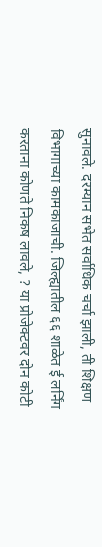सुनावले. दरम्यान सभेत सर्वाधिक चर्चा झाली, ती शिक्षण विभागाच्या कामकाजाची. जिल्ह्यातील ६६ शाळेत ई लर्निंग करताना कोणते निकष लावले, ? या प्रोजेक्टवर दोन कोटी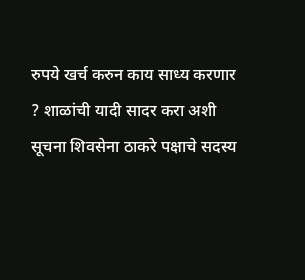रुपये खर्च करुन काय साध्य करणार ? शाळांची यादी सादर करा अशी सूचना शिवसेना ठाकरे पक्षाचे सदस्य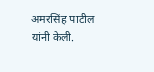अमरसिंह पाटील यांनी केली.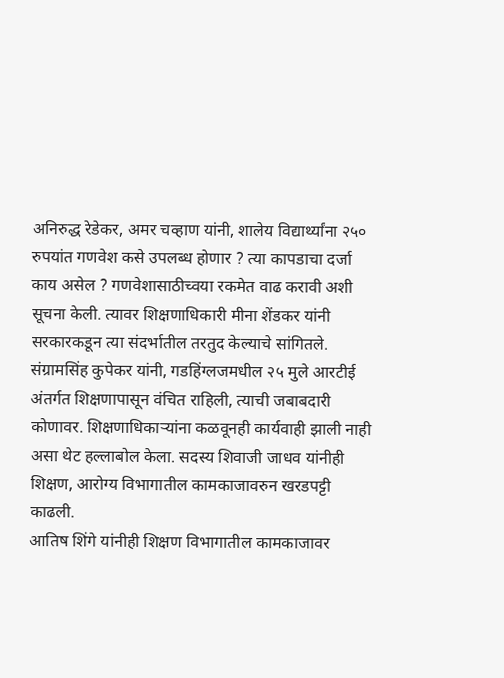अनिरुद्ध रेडेकर, अमर चव्हाण यांनी, शालेय विद्यार्थ्यांना २५० रुपयांत गणवेश कसे उपलब्ध होणार ? त्या कापडाचा दर्जा काय असेल ? गणवेशासाठीच्वया रकमेत वाढ करावी अशी सूचना केली. त्यावर शिक्षणाधिकारी मीना शेंडकर यांनी सरकारकडून त्या संदर्भातील तरतुद केल्याचे सांगितले. संग्रामसिंह कुपेकर यांनी, गडहिंग्लजमधील २५ मुले आरटीई अंतर्गत शिक्षणापासून वंचित राहिली, त्याची जबाबदारी कोणावर. शिक्षणाधिकाऱ्यांना कळवूनही कार्यवाही झाली नाही असा थेट हल्लाबोल केला. सदस्य शिवाजी जाधव यांनीही शिक्षण, आरोग्य विभागातील कामकाजावरुन खरडपट्टी काढली.
आतिष शिंगे यांनीही शिक्षण विभागातील कामकाजावर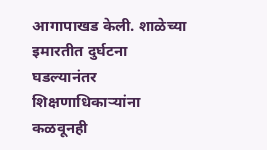आगापाखड केली. शाळेच्या इमारतीत दुर्घटना घडल्यानंतर शिक्षणाधिकाऱ्यांना कळवूनही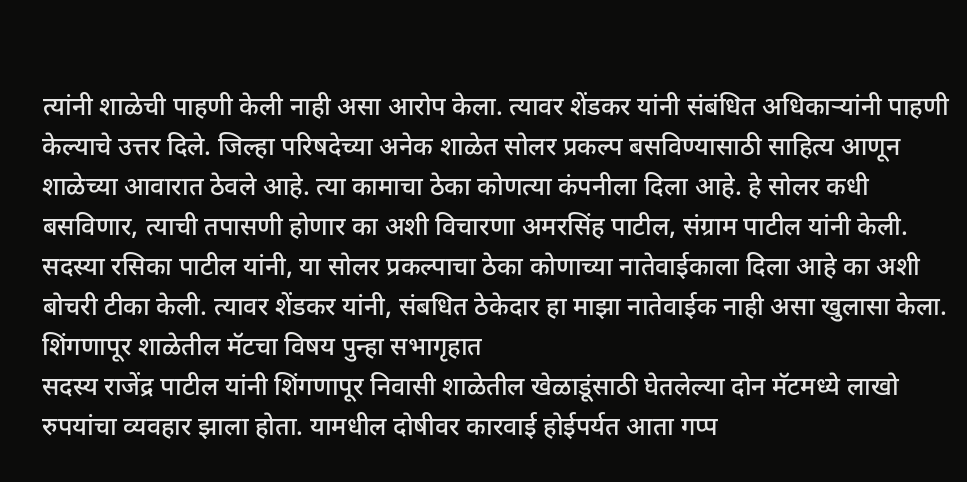त्यांनी शाळेची पाहणी केली नाही असा आरोप केला. त्यावर शेंडकर यांनी संबंधित अधिकाऱ्यांनी पाहणी केल्याचे उत्तर दिले. जिल्हा परिषदेच्या अनेक शाळेत सोलर प्रकल्प बसविण्यासाठी साहित्य आणून शाळेच्या आवारात ठेवले आहे. त्या कामाचा ठेका कोणत्या कंपनीला दिला आहे. हे सोलर कधी बसविणार, त्याची तपासणी होणार का अशी विचारणा अमरसिंह पाटील, संग्राम पाटील यांनी केली. सदस्या रसिका पाटील यांनी, या सोलर प्रकल्पाचा ठेका कोणाच्या नातेवाईकाला दिला आहे का अशी बोचरी टीका केली. त्यावर शेंडकर यांनी, संबधित ठेकेदार हा माझा नातेवाईक नाही असा खुलासा केला.
शिंगणापूर शाळेतील मॅटचा विषय पुन्हा सभागृहात
सदस्य राजेंद्र पाटील यांनी शिंगणापूर निवासी शाळेतील खेळाडूंसाठी घेतलेल्या दोन मॅटमध्ये लाखो रुपयांचा व्यवहार झाला होता. यामधील दोषीवर कारवाई होईपर्यत आता गप्प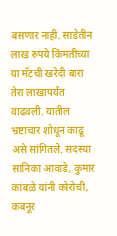बसणार नाही. साडेतीन लाख रुपये किंमतीच्या या मॅटची खरेदी बारा तेरा लाखापर्यंत वाढवली. यातील भ्रष्टाचार शोधून काढू असे सांगितले. सदस्या सानिका आवाडे, कुमार कांबळे यांनी कोरोची, कबनूर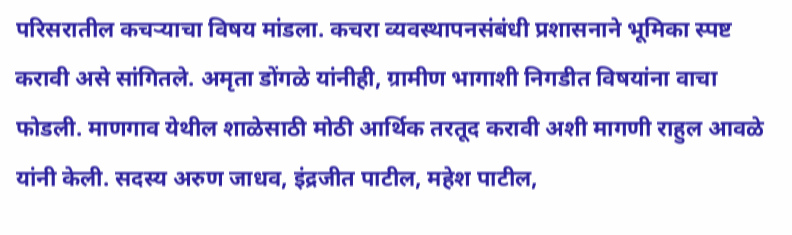परिसरातील कचऱ्याचा विषय मांडला. कचरा व्यवस्थापनसंबंधी प्रशासनाने भूमिका स्पष्ट करावी असे सांगितले. अमृता डोंगळे यांनीही, ग्रामीण भागाशी निगडीत विषयांना वाचा फोडली. माणगाव येथील शाळेसाठी मोठी आर्थिक तरतूद करावी अशी मागणी राहुल आवळे यांनी केली. सदस्य अरुण जाधव, इंद्रजीत पाटील, महेश पाटील,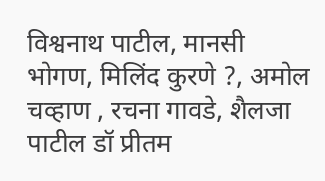विश्वनाथ पाटील, मानसी भोगण, मिलिंद कुरणे ?, अमोल चव्हाण , रचना गावडे, शैलजा पाटील डॉ प्रीतम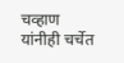चव्हाण यांनीही चर्चेत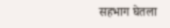सहभाग घेतला